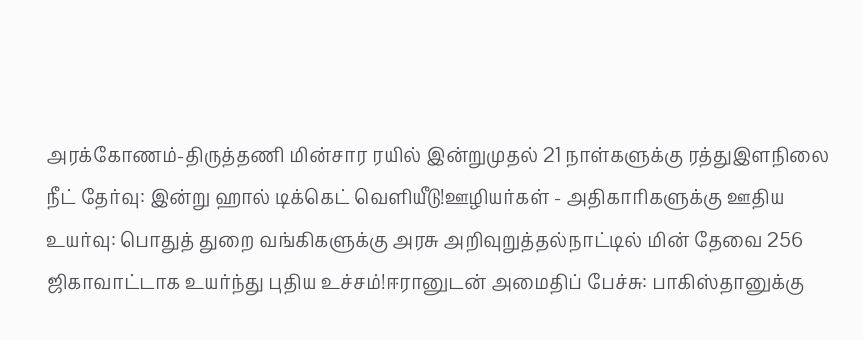அரக்கோணம்-திருத்தணி மின்சார ரயில் இன்றுமுதல் 21 நாள்களுக்கு ரத்துஇளநிலை நீட் தேர்வு: இன்று ஹால் டிக்கெட் வெளியீடு!ஊழியர்கள் - அதிகாரிகளுக்கு ஊதிய உயர்வு: பொதுத் துறை வங்கிகளுக்கு அரசு அறிவுறுத்தல்நாட்டில் மின் தேவை 256 ஜிகாவாட்டாக உயர்ந்து புதிய உச்சம்!ஈரானுடன் அமைதிப் பேச்சு: பாகிஸ்தானுக்கு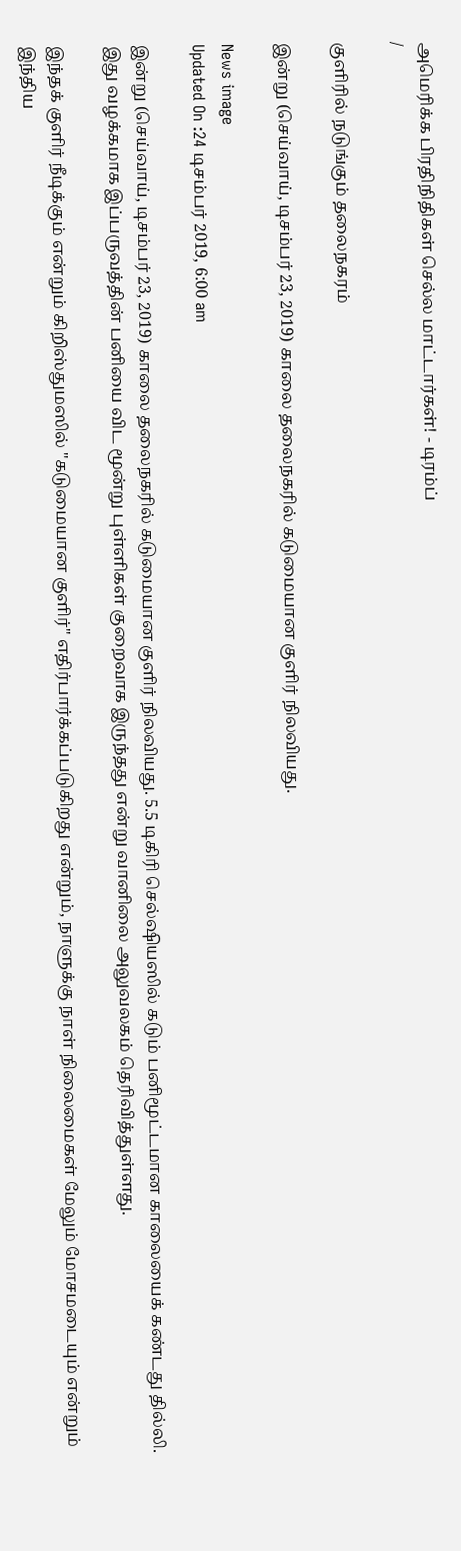அமெரிக்க பிரதிநிதிகள் செல்ல மாட்டார்கள்! - டிரம்ப்
/

குளிரில் நடுங்கும் தலைநகரம்

இன்று (செய்வாய், டிசம்பர் 23, 2019) காலை தலைநகரில் கடுமையான குளிர் நிலவியது.

News image
Updated On :24 டிசம்பர் 2019, 6:00 am

இன்று (செய்வாய், டிசம்பர் 23, 2019) காலை தலைநகரில் கடுமையான குளிர் நிலவியது. 5.5 டிகிரி செல்ஷியஸில் கடும் பனிமூட்டமான காலையைக் கண்டது தில்லி. இது வழக்கமாக இப்பருவத்தின் பனியை விட மூன்று புள்ளிகள் குறைவாக இருந்தது என்று வானிலை அலுவலகம் தெரிவித்துள்ளது.

இந்தக் குளிர் நீடிக்கும் என்றும் கிறிஸ்துமஸில் "கடுமையான குளிர்" எதிர்பார்க்கப்படுகிறது என்றும், நாளுக்கு நாள் நிலைமைகள் மேலும் மோசமடையும் என்றும் இந்திய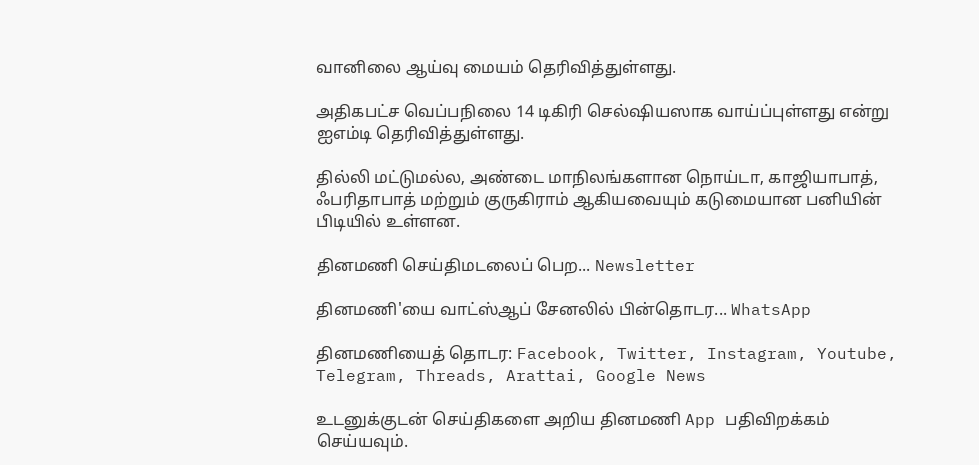வானிலை ஆய்வு மையம் தெரிவித்துள்ளது.

அதிகபட்ச வெப்பநிலை 14 டிகிரி செல்ஷியஸாக வாய்ப்புள்ளது என்று ஐஎம்டி தெரிவித்துள்ளது.

தில்லி மட்டுமல்ல, அண்டை மாநிலங்களான நொய்டா, காஜியாபாத், ஃபரிதாபாத் மற்றும் குருகிராம் ஆகியவையும் கடுமையான பனியின் பிடியில் உள்ளன.

தினமணி செய்திமடலைப் பெற... Newsletter

தினமணி'யை வாட்ஸ்ஆப் சேனலில் பின்தொடர... WhatsApp

தினமணியைத் தொடர: Facebook, Twitter, Instagram, Youtube, Telegram, Threads, Arattai, Google News

உடனுக்குடன் செய்திகளை அறிய தினமணி App பதிவிறக்கம் செய்யவும்.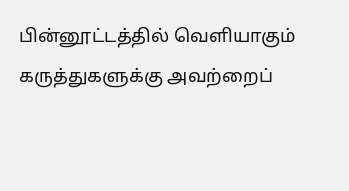பின்னூட்டத்தில் வெளியாகும் கருத்துகளுக்கு அவற்றைப்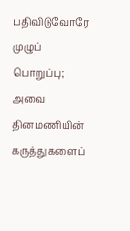பதிவிடுவோரே முழுப் பொறுப்பு; அவை தினமணியின் கருத்துகளைப்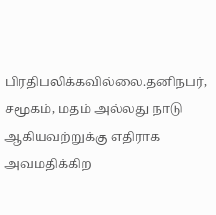பிரதிபலிக்கவில்லை.தனிநபர், சமூகம், மதம் அல்லது நாடு ஆகியவற்றுக்கு எதிராக அவமதிக்கிற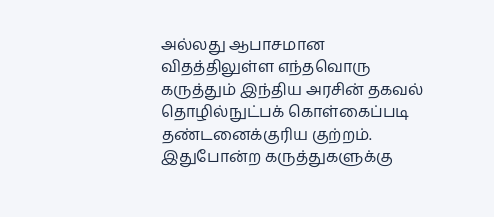அல்லது ஆபாசமான விதத்திலுள்ள எந்தவொரு கருத்தும் இந்திய அரசின் தகவல் தொழில்நுட்பக் கொள்கைப்படி தண்டனைக்குரிய குற்றம். இதுபோன்ற கருத்துகளுக்கு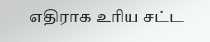எதிராக உரிய சட்ட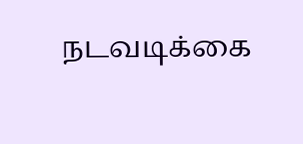நடவடிக்கை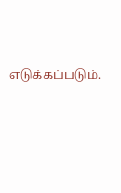எடுக்கப்படும்.